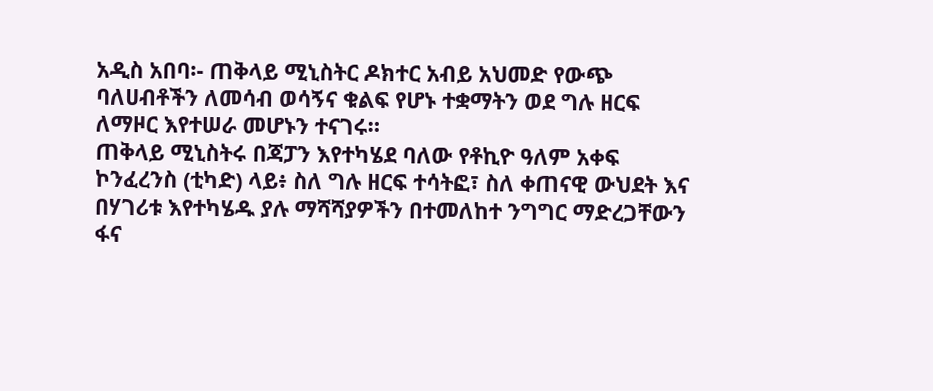አዲስ አበባ፡- ጠቅላይ ሚኒስትር ዶክተር አብይ አህመድ የውጭ ባለሀብቶችን ለመሳብ ወሳኝና ቁልፍ የሆኑ ተቋማትን ወደ ግሉ ዘርፍ ለማዞር እየተሠራ መሆኑን ተናገሩ።
ጠቅላይ ሚኒስትሩ በጃፓን እየተካሄደ ባለው የቶኪዮ ዓለም አቀፍ ኮንፈረንስ (ቲካድ) ላይ፥ ስለ ግሉ ዘርፍ ተሳትፎ፣ ስለ ቀጠናዊ ውህደት እና በሃገሪቱ እየተካሄዱ ያሉ ማሻሻያዎችን በተመለከተ ንግግር ማድረጋቸውን ፋና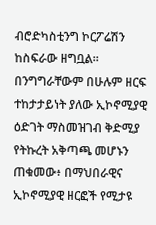ብሮድካስቲንግ ኮርፖሬሽን ከስፍራው ዘግቧል።
በንግግራቸውም በሁሉም ዘርፍ ተከታታይነት ያለው ኢኮኖሚያዊ ዕድገት ማስመዝገብ ቅድሚያ የትኩረት አቅጣጫ መሆኑን ጠቁመው፥ በማህበራዊና ኢኮኖሚያዊ ዘርፎች የሚታዩ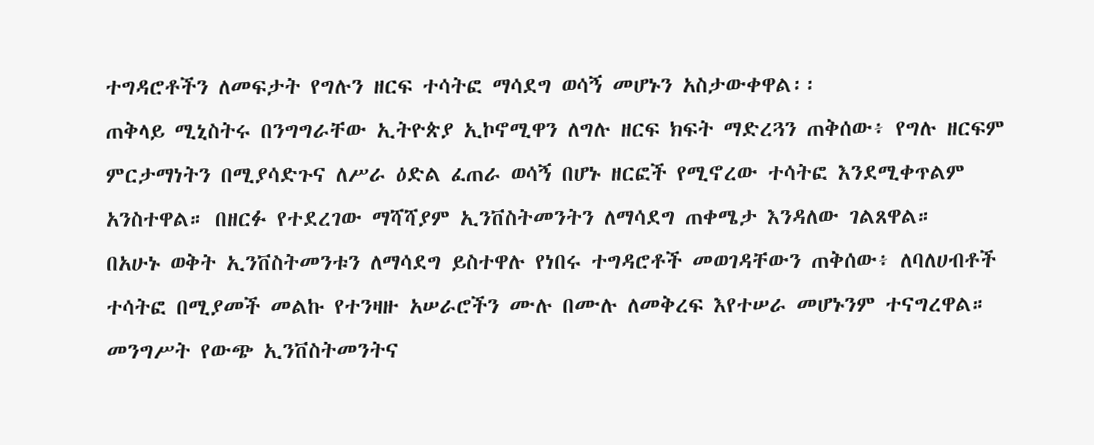ተግዳሮቶችን ለመፍታት የግሉን ዘርፍ ተሳትፎ ማሳደግ ወሳኝ መሆኑን አስታውቀዋል፡፡
ጠቅላይ ሚኒስትሩ በንግግራቸው ኢትዮጵያ ኢኮኖሚዋን ለግሉ ዘርፍ ክፍት ማድረጓን ጠቅሰው፥ የግሉ ዘርፍም ምርታማነትን በሚያሳድጉና ለሥራ ዕድል ፈጠራ ወሳኝ በሆኑ ዘርፎች የሚኖረው ተሳትፎ እንደሚቀጥልም አንስተዋል። በዘርፉ የተደረገው ማሻሻያም ኢንቨስትመንትን ለማሳደግ ጠቀሜታ እንዳለው ገልጸዋል።
በአሁኑ ወቅት ኢንቨስትመንቱን ለማሳደግ ይስተዋሉ የነበሩ ተግዳሮቶች መወገዳቸውን ጠቅሰው፥ ለባለሀብቶች ተሳትፎ በሚያመች መልኩ የተንዛዙ አሠራሮችን ሙሉ በሙሉ ለመቅረፍ እየተሠራ መሆኑንም ተናግረዋል። መንግሥት የውጭ ኢንቨስትመንትና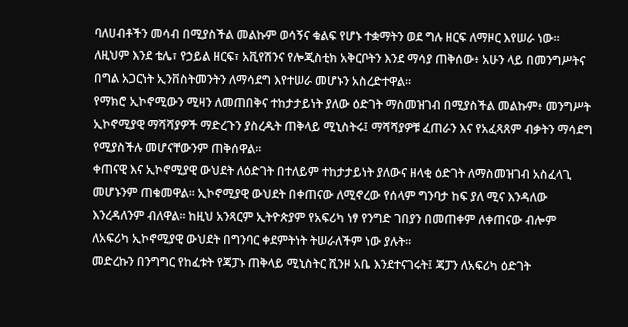ባለሀብቶችን መሳብ በሚያስችል መልኩም ወሳኝና ቁልፍ የሆኑ ተቋማትን ወደ ግሉ ዘርፍ ለማዞር እየሠራ ነው። ለዚህም እንደ ቴሌ፣ የኃይል ዘርፍ፣ አቪየሽንና የሎጂስቲክ አቅርቦትን እንደ ማሳያ ጠቅሰው፥ አሁን ላይ በመንግሥትና በግል አጋርነት ኢንቨስትመንትን ለማሳደግ እየተሠራ መሆኑን አስረድተዋል።
የማክሮ ኢኮኖሚውን ሚዛን ለመጠበቅና ተከታታይነት ያለው ዕድገት ማስመዝገብ በሚያስችል መልኩም፥ መንግሥት ኢኮኖሚያዊ ማሻሻያዎች ማድረጉን ያስረዱት ጠቅላይ ሚኒስትሩ፤ ማሻሻያዎቹ ፈጠራን እና የአፈጻጸም ብቃትን ማሳደግ የሚያስችሉ መሆናቸውንም ጠቅሰዋል።
ቀጠናዊ እና ኢኮኖሚያዊ ውህደት ለዕድገት በተለይም ተከታታይነት ያለውና ዘላቂ ዕድገት ለማስመዝገብ አስፈላጊ መሆኑንም ጠቁመዋል። ኢኮኖሚያዊ ውህደት በቀጠናው ለሚኖረው የሰላም ግንባታ ከፍ ያለ ሚና እንዳለው እንረዳለንም ብለዋል፡፡ ከዚህ አንጻርም ኢትዮጵያም የአፍሪካ ነፃ የንግድ ገበያን በመጠቀም ለቀጠናው ብሎም ለአፍሪካ ኢኮኖሚያዊ ውህደት በግንባር ቀደምትነት ትሠራለችም ነው ያሉት።
መድረኩን በንግግር የከፈቱት የጃፓኑ ጠቅላይ ሚኒስትር ሺንዞ አቤ እንደተናገሩት፤ ጃፓን ለአፍሪካ ዕድገት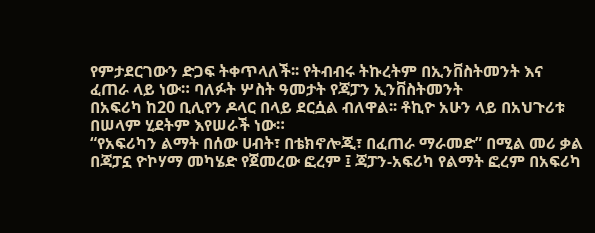የምታደርገውን ድጋፍ ትቀጥላለች፡፡ የትብብሩ ትኩረትም በኢንቨስትመንት እና ፈጠራ ላይ ነው። ባለፉት ሦስት ዓመታት የጃፓን ኢንቨስትመንት
በአፍሪካ ከ20 ቢሊየን ዶላር በላይ ደርሷል ብለዋል፡፡ ቶኪዮ አሁን ላይ በአህጉሪቱ በሠላም ሂደትም እየሠራች ነው።
“የአፍሪካን ልማት በሰው ሀብት፣ በቴክኖሎጂ፣ በፈጠራ ማራመድ” በሚል መሪ ቃል በጃፓኗ ዮኮሃማ መካሄድ የጀመረው ፎረም ፤ ጃፓን-አፍሪካ የልማት ፎረም በአፍሪካ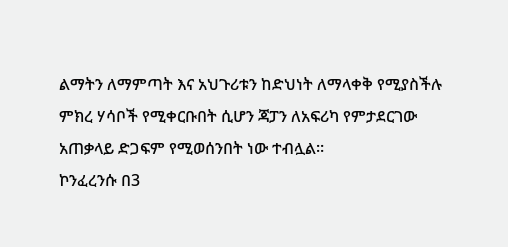ልማትን ለማምጣት እና አህጉሪቱን ከድህነት ለማላቀቅ የሚያስችሉ ምክረ ሃሳቦች የሚቀርቡበት ሲሆን ጃፓን ለአፍሪካ የምታደርገው አጠቃላይ ድጋፍም የሚወሰንበት ነው ተብሏል።
ኮንፈረንሱ በ3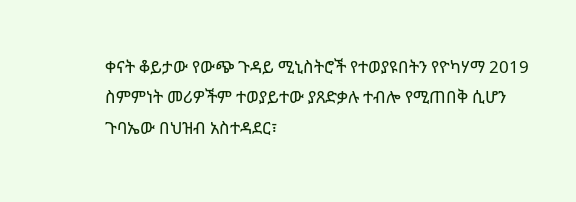ቀናት ቆይታው የውጭ ጉዳይ ሚኒስትሮች የተወያዩበትን የዮካሃማ 2019 ስምምነት መሪዎችም ተወያይተው ያጸድቃሉ ተብሎ የሚጠበቅ ሲሆን ጉባኤው በህዝብ አስተዳደር፣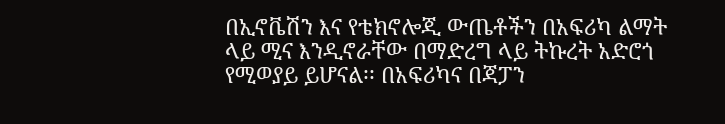በኢኖቬሽን እና የቴክኖሎጂ ውጤቶችን በአፍሪካ ልማት ላይ ሚና እንዲኖራቸው በማድረግ ላይ ትኩረት አድሮጎ የሚወያይ ይሆናል፡፡ በአፍሪካና በጃፓን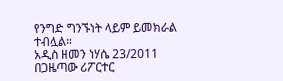የንግድ ግንኙነት ላይም ይመክራል ተብሏል።
አዲስ ዘመን ነሃሴ 23/2011
በጋዜጣው ሪፖርተር